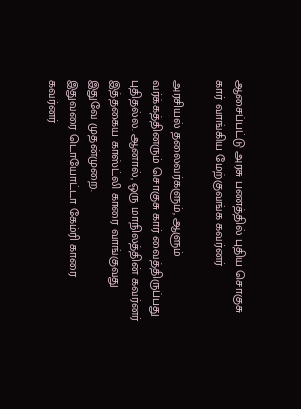ஆசைப்பட்டு அரசு பணத்தில் புதிய சொகுசு கார் வாங்கிய மேற்குவங்க கவர்னர்

அரசியல் தலைவர்களும், ஆளும் வர்க்கத்தினரும் சொகுசு கார் வைத்திருப்பது புதிதல்ல. ஆனால், ஒரு மாநிலத்தின் கவர்னர் இத்தகைய காஸ்ட்லி காரை வாங்குவது இதுவே முதன்முறை.
இதுவரை டொயோட்டா கேம்ரி காரை கவர்னர்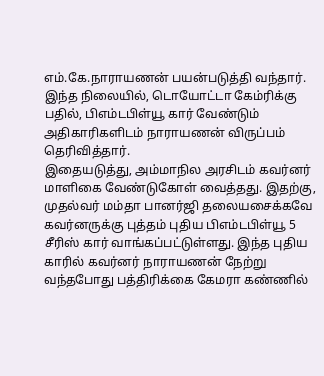எம்.கே.நாராயணன் பயன்படுத்தி வந்தார். இந்த நிலையில், டொயோட்டா கேம்ரிக்கு பதில், பிஎம்டபிள்யூ கார் வேண்டும் அதிகாரிகளிடம் நாராயணன் விருப்பம் தெரிவித்தார்.
இதையடுத்து, அம்மாநில அரசிடம் கவர்னர் மாளிகை வேண்டுகோள் வைத்தது. இதற்கு, முதல்வர் மம்தா பானர்ஜி தலையசைக்கவே கவர்னருக்கு புத்தம் புதிய பிஎம்டபிள்யூ 5 சீரிஸ் கார் வாங்கப்பட்டுள்ளது. இந்த புதிய காரில் கவர்னர் நாராயணன் நேற்று வந்தபோது பத்திரிக்கை கேமரா கண்ணில்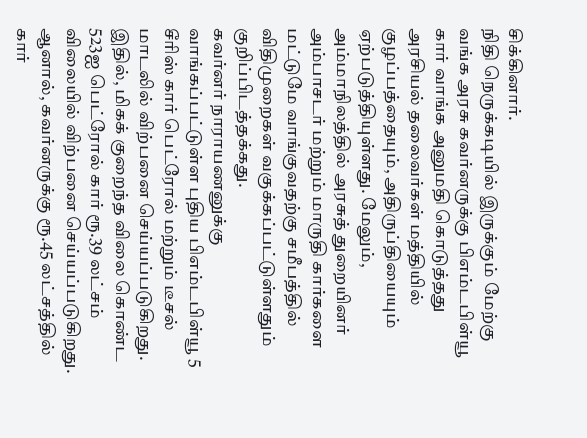சிக்கினார்.
நிதி நெருக்கடியில் இருக்கும் மேற்கு வங்க அரசு கவர்னருக்கு பிஎம்டபிள்யூ கார் வாங்க அனுமதி கொடுத்தது அரசியல் தலைவர்கள் மத்தியில் குழப்பத்தையும், அதிருப்தியையும் ஏற்படுத்தியுள்ளது. மேலும், அம்மாநிலத்தில் அரசுத் துறையினர் அம்பாசடர் மற்றும் மாருதி கார்களை மட்டுமே வாங்குவதற்கு சமீபத்தில் விதிமுறைகள் வகுக்கப்பட்டுள்ளதும் குறிப்பிடத்தக்கது.
கவர்னர் நாராயணனுக்கு வாங்கப்பட்டுள்ள புதிய பிஎம்டபிள்யூ 5 சீரிஸ் கார் பெட்ரோல் மற்றும் டீசல் மாடலில் விற்பனை செய்யப்படுகிறது. இதில், மிகக் குறைந்த விலை கொண்ட 523ஐ பெட்ரோல் கார் ரூ.39 லட்சம் விலையில் விற்பனை செய்யப்படுகிறது.
ஆனால், கவர்னருக்கு ரூ.45 லட்சத்தில் கார்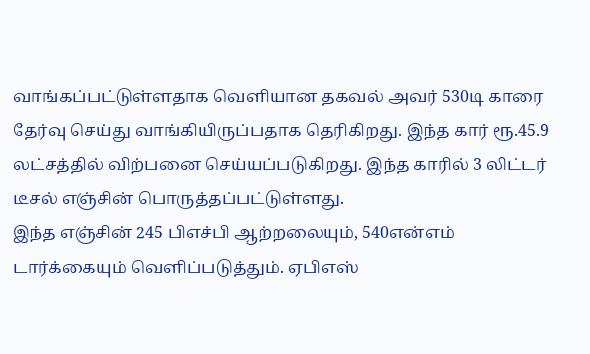வாங்கப்பட்டுள்ளதாக வெளியான தகவல் அவர் 530டி காரை தேர்வு செய்து வாங்கியிருப்பதாக தெரிகிறது. இந்த கார் ரூ.45.9 லட்சத்தில் விற்பனை செய்யப்படுகிறது. இந்த காரில் 3 லிட்டர் டீசல் எஞ்சின் பொருத்தப்பட்டுள்ளது.
இந்த எஞ்சின் 245 பிஎச்பி ஆற்றலையும், 540என்எம் டார்க்கையும் வெளிப்படுத்தும். ஏபிஎஸ்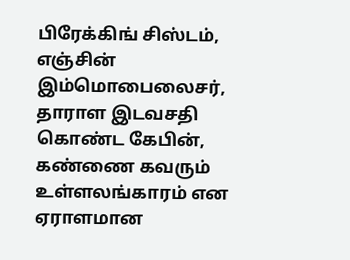பிரேக்கிங் சிஸ்டம், எஞ்சின் இம்மொபைலைசர், தாராள இடவசதி கொண்ட கேபின், கண்ணை கவரும் உள்ளலங்காரம் என ஏராளமான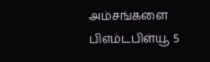அம்சங்களை பிஎம்டபிள்யூ 5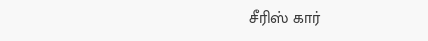சீரிஸ் கார்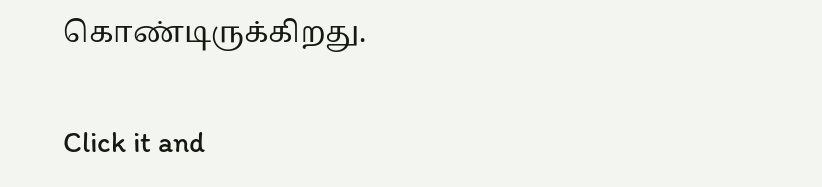கொண்டிருக்கிறது.


Click it and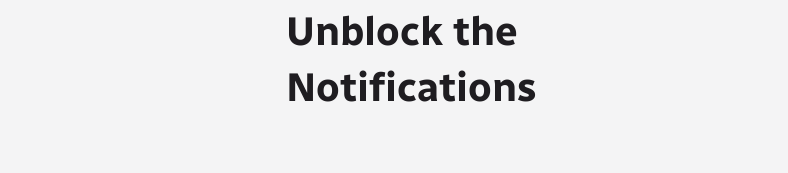Unblock the Notifications